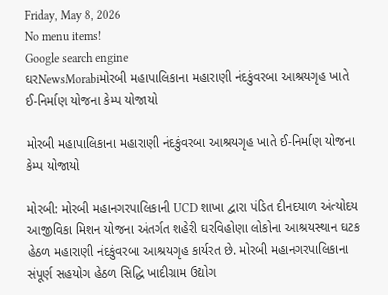Friday, May 8, 2026
No menu items!
Google search engine
ઘરNewsMorabiમોરબી મહાપાલિકાના મહારાણી નંદકુંવરબા આશ્રયગૃહ ખાતે ઈ-નિર્માણ યોજના કેમ્પ યોજાયો

મોરબી મહાપાલિકાના મહારાણી નંદકુંવરબા આશ્રયગૃહ ખાતે ઈ-નિર્માણ યોજના કેમ્પ યોજાયો

મોરબી: મોરબી મહાનગરપાલિકાની UCD શાખા દ્વારા પંડિત દીનદયાળ અંત્યોદય આજીવિકા મિશન યોજના અંતર્ગત શહેરી ઘરવિહોણા લોકોના આશ્રયસ્થાન ઘટક હેઠળ મહારાણી નંદકુંવરબા આશ્રયગૃહ કાર્યરત છે. મોરબી મહાનગરપાલિકાના સંપૂર્ણ સહયોગ હેઠળ સિદ્ધિ ખાદીગ્રામ ઉદ્યોગ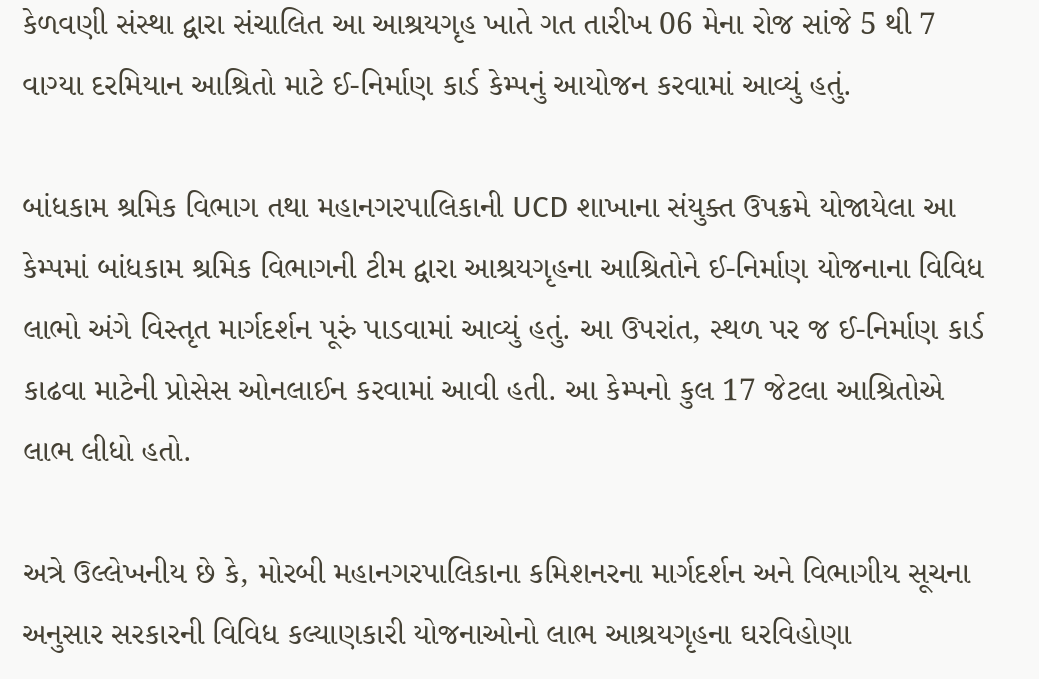કેળવણી સંસ્થા દ્વારા સંચાલિત આ આશ્રયગૃહ ખાતે ગત તારીખ 06 મેના રોજ સાંજે 5 થી 7 વાગ્યા દરમિયાન આશ્રિતો માટે ઈ-નિર્માણ કાર્ડ કેમ્પનું આયોજન કરવામાં આવ્યું હતું.

બાંધકામ શ્રમિક વિભાગ તથા મહાનગરપાલિકાની UCD શાખાના સંયુક્ત ઉપક્રમે યોજાયેલા આ કેમ્પમાં બાંધકામ શ્રમિક વિભાગની ટીમ દ્વારા આશ્રયગૃહના આશ્રિતોને ઈ-નિર્માણ યોજનાના વિવિધ લાભો અંગે વિસ્તૃત માર્ગદર્શન પૂરું પાડવામાં આવ્યું હતું. આ ઉપરાંત, સ્થળ પર જ ઈ-નિર્માણ કાર્ડ કાઢવા માટેની પ્રોસેસ ઓનલાઈન કરવામાં આવી હતી. આ કેમ્પનો કુલ 17 જેટલા આશ્રિતોએ લાભ લીધો હતો.

અત્રે ઉલ્લેખનીય છે કે, મોરબી મહાનગરપાલિકાના કમિશનરના માર્ગદર્શન અને વિભાગીય સૂચના અનુસાર સરકારની વિવિધ કલ્યાણકારી યોજનાઓનો લાભ આશ્રયગૃહના ઘરવિહોણા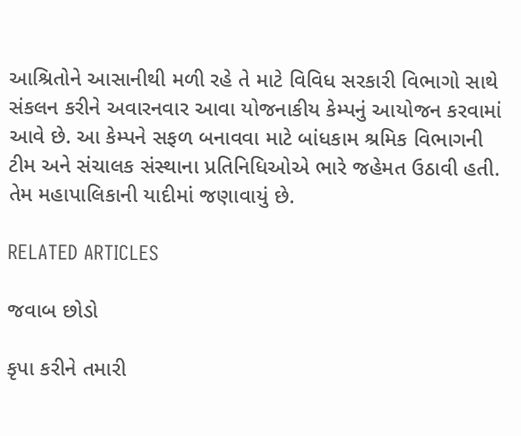આશ્રિતોને આસાનીથી મળી રહે તે માટે વિવિધ સરકારી વિભાગો સાથે સંકલન કરીને અવારનવાર આવા યોજનાકીય કેમ્પનું આયોજન કરવામાં આવે છે. આ કેમ્પને સફળ બનાવવા માટે બાંધકામ શ્રમિક વિભાગની ટીમ અને સંચાલક સંસ્થાના પ્રતિનિધિઓએ ભારે જહેમત ઉઠાવી હતી. તેમ મહાપાલિકાની યાદીમાં જણાવાયું છે.

RELATED ARTICLES

જવાબ છોડો

કૃપા કરીને તમારી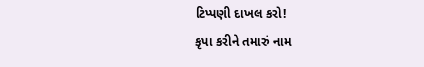ટિપ્પણી દાખલ કરો!
કૃપા કરીને તમારું નામ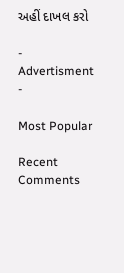અહીં દાખલ કરો

- Advertisment -

Most Popular

Recent Comments